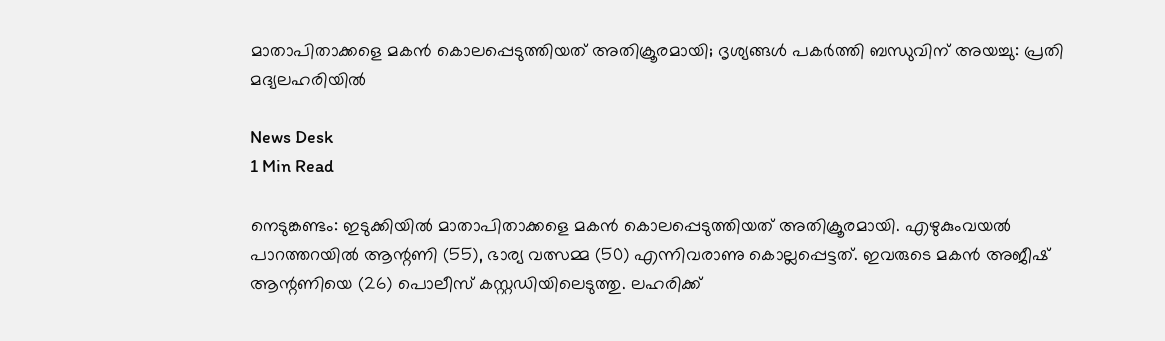മാതാപിതാക്കളെ മകൻ കൊലപ്പെടുത്തിയത് അതിക്രൂരമായി; ദൃശ്യങ്ങൾ പകർത്തി ബന്ധുവിന് അയച്ചു: പ്രതി മദ്യലഹരിയിൽ

News Desk
1 Min Read

നെടുങ്കണ്ടം: ഇടുക്കിയിൽ മാതാപിതാക്കളെ മകൻ കൊലപ്പെടുത്തിയത് അതിക്രൂരമായി. എഴുകുംവയൽ പാറത്തറയിൽ ആന്റണി (55), ഭാര്യ വത്സമ്മ (50) എന്നിവരാണു കൊല്ലപ്പെട്ടത്. ഇവരുടെ മകൻ അജീഷ് ആന്റണിയെ (26) പൊലീസ് കസ്റ്റഡിയിലെടുത്തു. ലഹരിക്ക്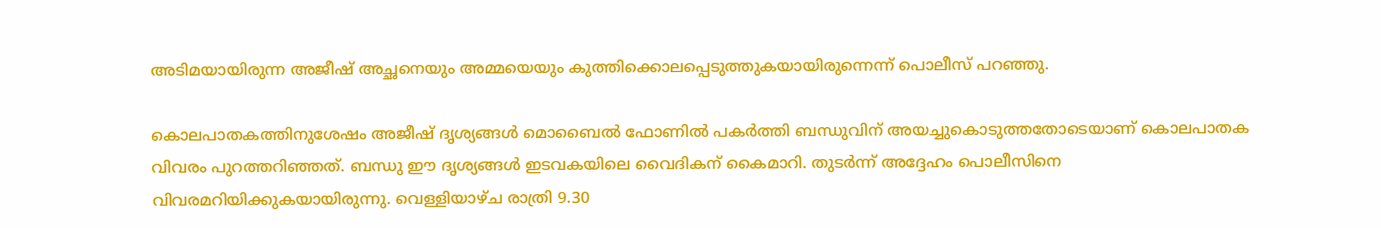അടിമയായിരുന്ന അജീഷ് അച്ഛനെയും അമ്മയെയും കുത്തിക്കൊലപ്പെടുത്തുകയായിരുന്നെന്ന് പൊലീസ് പറഞ്ഞു.

കൊലപാതകത്തിനുശേഷം അജീഷ് ദൃശ്യങ്ങൾ മൊബൈൽ ഫോണിൽ പകർത്തി ബന്ധുവിന് അയച്ചുകൊടുത്തതോടെയാണ് കൊലപാതക വിവരം പുറത്തറിഞ്ഞത്. ബന്ധു ഈ ദൃശ്യങ്ങൾ ഇടവകയിലെ വൈദികന് കൈമാറി. തുടർന്ന് അദ്ദേഹം പൊലീസിനെ വിവരമറിയിക്കുകയായിരുന്നു. വെള്ളിയാഴ്ച രാത്രി 9.30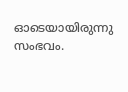ഓടെയായിരുന്നു സംഭവം.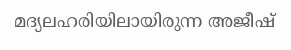മദ്യലഹരിയിലായിരുന്ന അജീഷ്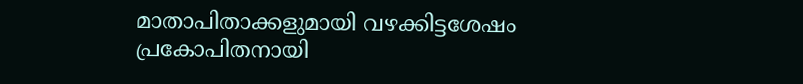മാതാപിതാക്കളുമായി വഴക്കിട്ടശേഷം പ്രകോപിതനായി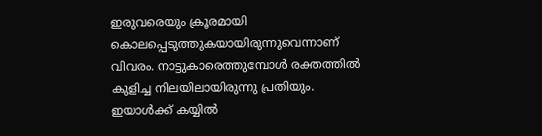ഇരുവരെയും ക്രൂരമായി കൊലപ്പെടുത്തുകയായിരുന്നുവെന്നാണ് വിവരം. നാട്ടുകാരെത്തുമ്പോൾ രക്തത്തിൽ കുളിച്ച നിലയിലായിരുന്നു പ്രതിയും. ഇയാൾക്ക് കയ്യിൽ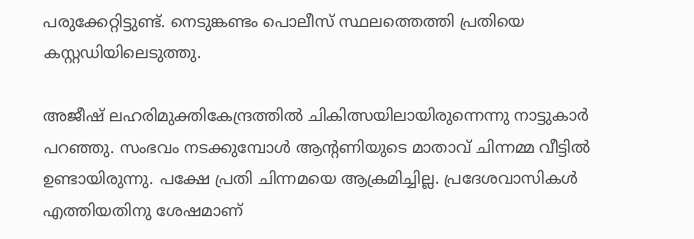പരുക്കേറ്റിട്ടുണ്ട്. നെടുങ്കണ്ടം പൊലീസ് സ്ഥലത്തെത്തി പ്രതിയെ കസ്റ്റഡിയിലെടുത്തു.

അജീഷ് ലഹരിമുക്തികേന്ദ്രത്തിൽ ചികിത്സയിലായിരുന്നെന്നു നാട്ടുകാർ പറഞ്ഞു. സംഭവം നടക്കുമ്പോൾ ആന്റണിയുടെ മാതാവ് ചിന്നമ്മ വീട്ടിൽ ഉണ്ടായിരുന്നു. പക്ഷേ പ്രതി ചിന്നമയെ ആക്രമിച്ചില്ല. പ്രദേശവാസികൾ എത്തിയതിനു ശേഷമാണ്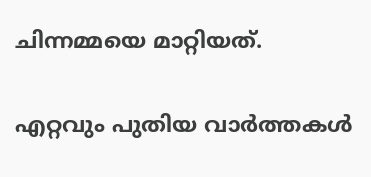ചിന്നമ്മയെ മാറ്റിയത്.

എറ്റവും പുതിയ വാർത്തകൾ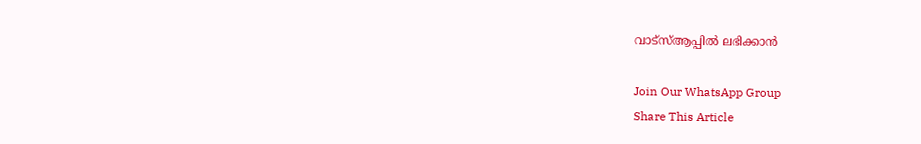വാട്സ്ആപ്പിൽ ലഭിക്കാൻ

Join Our WhatsApp Group
Share This Article